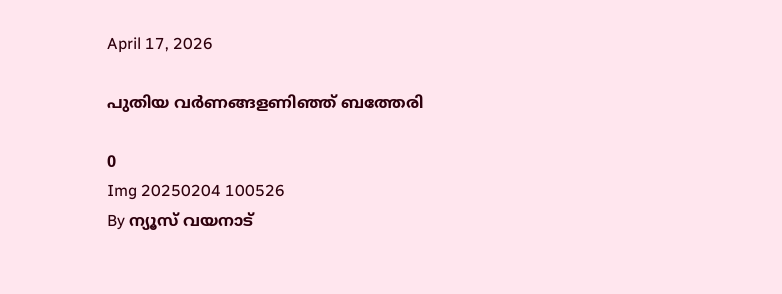April 17, 2026

പുതിയ വർണങ്ങളണിഞ്ഞ് ബത്തേരി

0
Img 20250204 100526
By ന്യൂസ് വയനാട്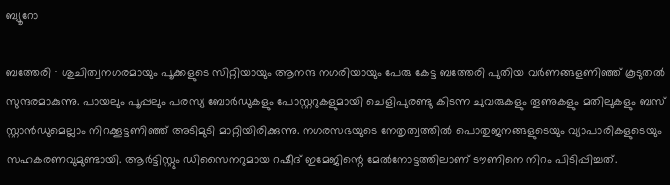ബ്യൂറോ

ബത്തേരി ∙ ശുചിത്വനഗരമായും പൂക്കളുടെ സിറ്റിയായും ആനന്ദ നഗരിയായും പേരു കേട്ട ബത്തേരി പുതിയ വർണങ്ങളണിഞ്ഞ് കൂടുതൽ സുന്ദരമാകുന്നു. പായലും പൂപ്പലും പരസ്യ ബോർഡുകളും പോസ്റ്ററുകളുമായി ചെളിപുരണ്ടു കിടന്ന ചുവരുകളും തൂണുകളും മതിലുകളും ബസ് സ്റ്റാൻഡുമെല്ലാം നിറക്കൂട്ടണിഞ്ഞ് അടിമുടി മാറ്റിയിരിക്കുന്നു. നഗരസഭയുടെ നേതൃത്വത്തിൽ പൊതുജനങ്ങളുടെയും വ്യാപാരികളുടെയും സഹകരണവുമുണ്ടായി. ആർട്ടിസ്റ്റും ഡിസൈനറുമായ റഷീദ് ഇമേജിന്റെ മേൽനോട്ടത്തിലാണ് ടൗണിനെ നിറം പിടിപ്പിച്ചത്.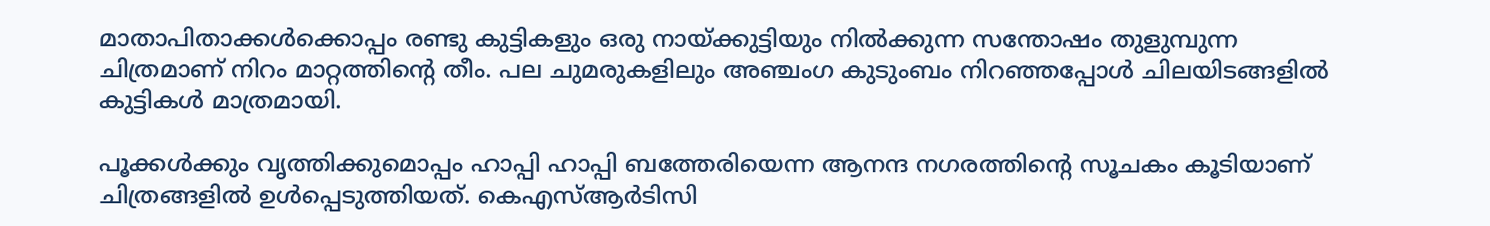മാതാപിതാക്കൾക്കൊപ്പം രണ്ടു കുട്ടികളും ഒരു നായ്ക്കുട്ടിയും നിൽക്കുന്ന സന്തോഷം തുളുമ്പുന്ന ചിത്രമാണ് നിറം മാറ്റത്തിന്റെ തീം. പല ചുമരുകളിലും അഞ്ചംഗ കുടുംബം നിറഞ്ഞപ്പോൾ ചിലയിടങ്ങളിൽ കുട്ടികൾ മാത്രമായി.

പൂക്കൾക്കും വൃത്തിക്കുമൊപ്പം ഹാപ്പി ഹാപ്പി ബത്തേരിയെന്ന ആനന്ദ നഗരത്തിന്റെ സൂചകം കൂടിയാണ് ചിത്രങ്ങളിൽ ഉൾപ്പെടുത്തിയത്. കെഎസ്ആർടിസി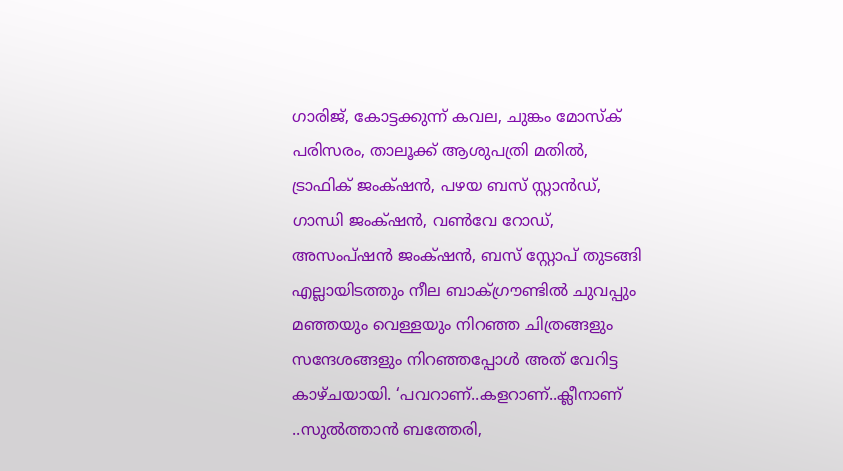ഗാരിജ്, കോട്ടക്കുന്ന് കവല, ചുങ്കം മോസ്ക് പരിസരം, താലൂക്ക് ആശുപത്രി മതിൽ, ട്രാഫിക് ജംക്‌ഷൻ, പഴയ ബസ് സ്റ്റാൻഡ്, ഗാന്ധി ജം‌ക്‌ഷൻ, വൺവേ റോ‍ഡ്, അസംപ്ഷൻ ജംക്‌ഷൻ, ബസ് സ്റ്റോപ് തുടങ്ങി എല്ലായിടത്തും നീല ബാക്ഗ്രൗണ്ടിൽ ചുവപ്പും മഞ്ഞയും വെള്ളയും നിറഞ്ഞ ചിത്രങ്ങളും സന്ദേശങ്ങളും നിറഞ്ഞപ്പോൾ അത് വേറിട്ട കാഴ്ചയായി. ‘പവറാണ്..കളറാണ്..ക്ലീനാണ് ..സുൽത്താൻ ബത്തേരി,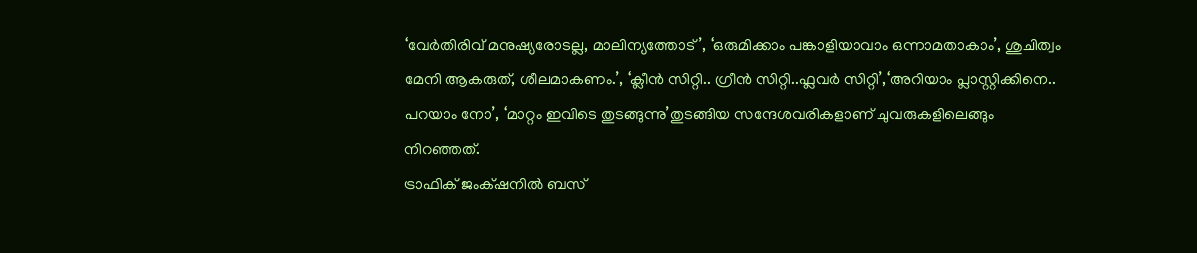‘വേർതിരിവ് മനുഷ്യരോടല്ല, മാലിന്യത്തോട്’, ‘ഒരുമിക്കാം പങ്കാളിയാവാം ഒന്നാമതാകാം’, ശുചിത്വം മേനി ആകരുത്, ശീലമാകണം.’, ‘ക്ലീൻ സിറ്റി.. ഗ്രീൻ സിറ്റി..ഫ്ലവർ സിറ്റി’,‘അറിയാം പ്ലാസ്റ്റിക്കിനെ.. പറയാം നോ’, ‘മാറ്റം ഇവിടെ തുടങ്ങുന്നു’തുടങ്ങിയ സന്ദേശവരികളാണ് ചുവരുകളിലെങ്ങും നിറഞ്ഞത്.
ട്രാഫിക് ജംക്‌ഷനിൽ ബസ്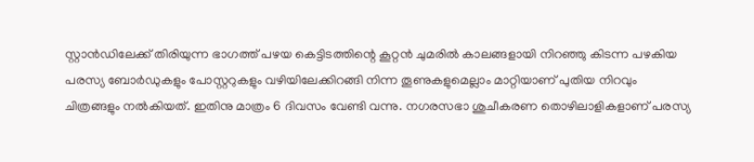സ്റ്റാ‍ൻഡിലേക്ക് തിരിയുന്ന ഭാഗത്ത് പഴയ കെട്ടിടത്തിന്റെ കൂറ്റൻ ചുമരിൽ കാലങ്ങളായി നിറഞ്ഞു കിടന്ന പഴകിയ പരസ്യ ബോർഡുകളും പോസ്റ്ററുകളും വഴിയിലേക്കിറങ്ങി നിന്ന തൂണുകളുമെല്ലാം മാറ്റിയാണ് പുതിയ നിറവും ചിത്രങ്ങളും നൽകിയത്. ഇതിനു മാത്രം 6 ദിവസം വേണ്ടി വന്നു. നഗരസഭാ ശുചീകരണ തൊഴിലാളികളാണ് പരസ്യ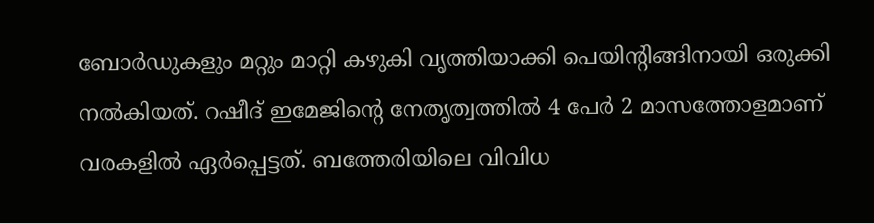ബോർഡുകളും മറ്റും മാറ്റി കഴുകി വൃത്തിയാക്കി പെയിന്റിങ്ങിനായി ഒരുക്കി നൽകിയത്. റഷീദ് ഇമേജിന്റെ നേതൃത്വത്തിൽ 4 പേർ 2 മാസത്തോളമാണ് വരകളിൽ ഏർപ്പെട്ടത്. ബത്തേരിയിലെ വിവിധ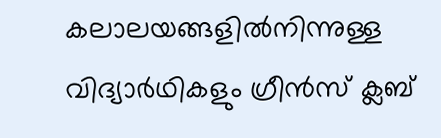കലാലയങ്ങളിൽനിന്നുള്ള വിദ്യാർഥികളും ഗ്രീൻസ് ക്ലബ്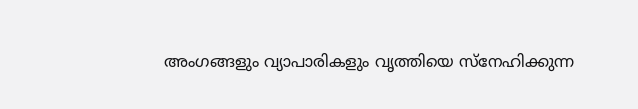അംഗങ്ങളും വ്യാപാരികളും വൃത്തിയെ സ്നേഹിക്കുന്ന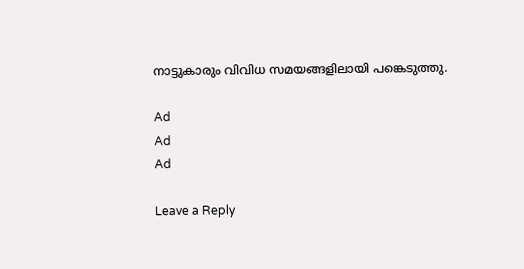നാട്ടുകാരും വിവിധ സമയങ്ങളിലായി പങ്കെടുത്തു.

Ad
Ad
Ad

Leave a Reply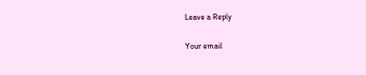Leave a Reply

Your email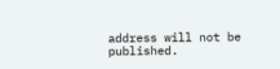address will not be published.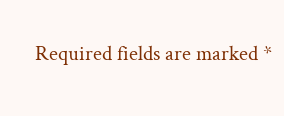Required fields are marked *